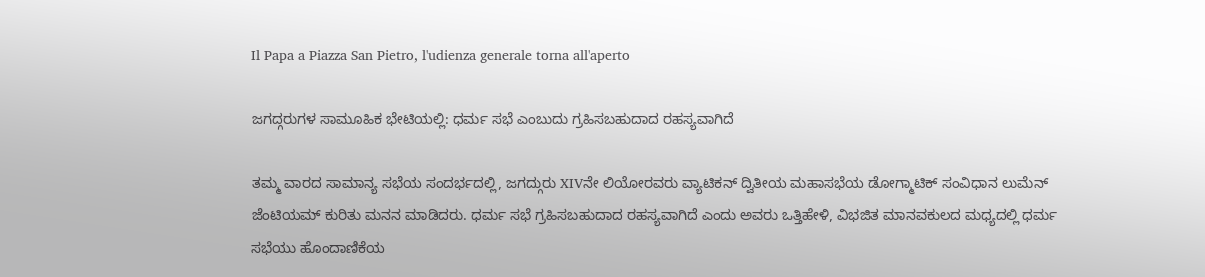Il Papa a Piazza San Pietro, l'udienza generale torna all'aperto

ಜಗದ್ಗರುಗಳ ಸಾಮೂಹಿಕ ಭೇಟಿಯಲ್ಲಿ: ಧರ್ಮ ಸಭೆ ಎಂಬುದು ಗ್ರಹಿಸಬಹುದಾದ ರಹಸ್ಯವಾಗಿದೆ

ತಮ್ಮ ವಾರದ ಸಾಮಾನ್ಯ ಸಭೆಯ ಸಂದರ್ಭದಲ್ಲಿ, ಜಗದ್ಗುರು XIVನೇ ಲಿಯೋರವರು ವ್ಯಾಟಿಕನ್ ದ್ವಿತೀಯ ಮಹಾಸಭೆಯ ಡೋಗ್ಮಾಟಿಕ್ ಸಂವಿಧಾನ ಲುಮೆನ್ ಜೆಂಟಿಯಮ್ ಕುರಿತು ಮನನ ಮಾಡಿದರು. ಧರ್ಮ ಸಭೆ ಗ್ರಹಿಸಬಹುದಾದ ರಹಸ್ಯವಾಗಿದೆ ಎಂದು ಅವರು ಒತ್ತಿಹೇಳಿ, ವಿಭಜಿತ ಮಾನವಕುಲದ ಮಧ್ಯದಲ್ಲಿ ಧರ್ಮ ಸಭೆಯು ಹೊಂದಾಣಿಕೆಯ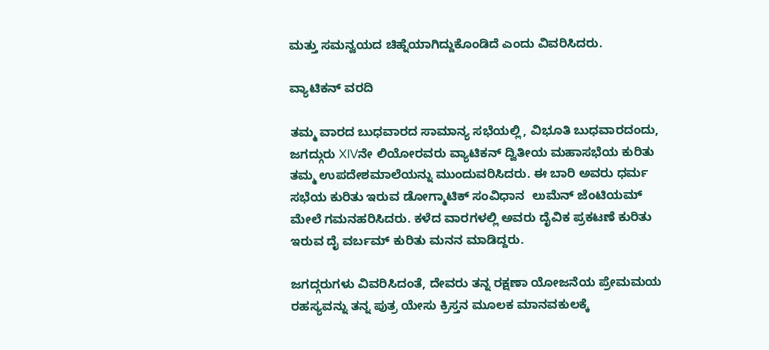ಮತ್ತು ಸಮನ್ವಯದ ಚಿಹ್ನೆಯಾಗಿದ್ದುಕೊಂಡಿದೆ ಎಂದು ವಿವರಿಸಿದರು.

ವ್ಯಾಟಿಕನ್ ವರದಿ

ತಮ್ಮ ವಾರದ ಬುಧವಾರದ ಸಾಮಾನ್ಯ ಸಭೆಯಲ್ಲಿ, ವಿಭೂತಿ ಬುಧವಾರದಂದು, ಜಗದ್ಗುರು XIVನೇ ಲಿಯೋರವರು ವ್ಯಾಟಿಕನ್ ದ್ವಿತೀಯ ಮಹಾಸಭೆಯ ಕುರಿತು ತಮ್ಮ ಉಪದೇಶಮಾಲೆಯನ್ನು ಮುಂದುವರಿಸಿದರು. ಈ ಬಾರಿ ಅವರು ಧರ್ಮ ಸಭೆಯ ಕುರಿತು ಇರುವ ಡೋಗ್ಮಾಟಿಕ್ ಸಂವಿಧಾನ  ಲುಮೆನ್ ಜೆಂಟಿಯಮ್  ಮೇಲೆ ಗಮನಹರಿಸಿದರು. ಕಳೆದ ವಾರಗಳಲ್ಲಿ ಅವರು ದೈವಿಕ ಪ್ರಕಟಣೆ ಕುರಿತು ಇರುವ ದೈ ವರ್ಬಮ್ ಕುರಿತು ಮನನ ಮಾಡಿದ್ದರು.

ಜಗದ್ಗರುಗಳು ವಿವರಿಸಿದಂತೆ, ದೇವರು ತನ್ನ ರಕ್ಷಣಾ ಯೋಜನೆಯ ಪ್ರೇಮಮಯ ರಹಸ್ಯವನ್ನು ತನ್ನ ಪುತ್ರ ಯೇಸು ಕ್ರಿಸ್ತನ ಮೂಲಕ ಮಾನವಕುಲಕ್ಕೆ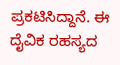ಪ್ರಕಟಿಸಿದ್ದಾನೆ. ಈ ದೈವಿಕ ರಹಸ್ಯದ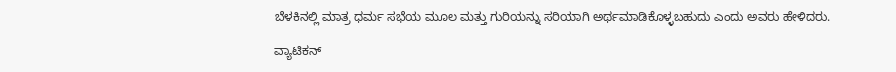ಬೆಳಕಿನಲ್ಲಿ ಮಾತ್ರ ಧರ್ಮ ಸಭೆಯ ಮೂಲ ಮತ್ತು ಗುರಿಯನ್ನು ಸರಿಯಾಗಿ ಅರ್ಥಮಾಡಿಕೊಳ್ಳಬಹುದು ಎಂದು ಅವರು ಹೇಳಿದರು.

ವ್ಯಾಟಿಕನ್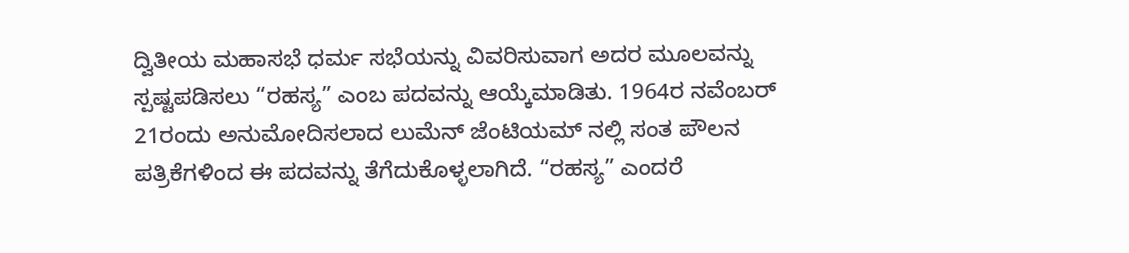ದ್ವಿತೀಯ ಮಹಾಸಭೆ ಧರ್ಮ ಸಭೆಯನ್ನು ವಿವರಿಸುವಾಗ ಅದರ ಮೂಲವನ್ನು ಸ್ಪಷ್ಟಪಡಿಸಲು “ರಹಸ್ಯ” ಎಂಬ ಪದವನ್ನು ಆಯ್ಕೆಮಾಡಿತು. 1964ರ ನವೆಂಬರ್ 21ರಂದು ಅನುಮೋದಿಸಲಾದ ಲುಮೆನ್ ಜೆಂಟಿಯಮ್ ನಲ್ಲಿ ಸಂತ ಪೌಲನ ಪತ್ರಿಕೆಗಳಿಂದ ಈ ಪದವನ್ನು ತೆಗೆದುಕೊಳ್ಳಲಾಗಿದೆ. “ರಹಸ್ಯ” ಎಂದರೆ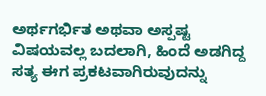ಅರ್ಥಗರ್ಭಿತ ಅಥವಾ ಅಸ್ಪಷ್ಟ ವಿಷಯವಲ್ಲ ಬದಲಾಗಿ, ಹಿಂದೆ ಅಡಗಿದ್ದ ಸತ್ಯ ಈಗ ಪ್ರಕಟವಾಗಿರುವುದನ್ನು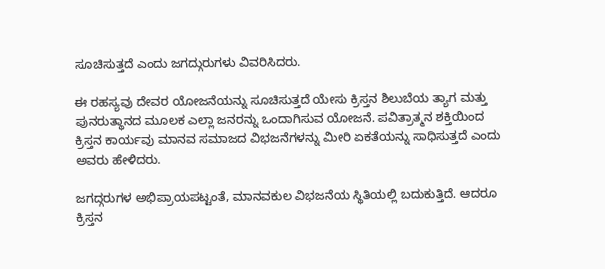ಸೂಚಿಸುತ್ತದೆ ಎಂದು ಜಗದ್ಗುರುಗಳು ವಿವರಿಸಿದರು.

ಈ ರಹಸ್ಯವು ದೇವರ ಯೋಜನೆಯನ್ನು ಸೂಚಿಸುತ್ತದೆ ಯೇಸು ಕ್ರಿಸ್ತನ ಶಿಲುಬೆಯ ತ್ಯಾಗ ಮತ್ತು ಪುನರುತ್ಥಾನದ ಮೂಲಕ ಎಲ್ಲಾ ಜನರನ್ನು ಒಂದಾಗಿಸುವ ಯೋಜನೆ. ಪವಿತ್ರಾತ್ಮನ ಶಕ್ತಿಯಿಂದ ಕ್ರಿಸ್ತನ ಕಾರ್ಯವು ಮಾನವ ಸಮಾಜದ ವಿಭಜನೆಗಳನ್ನು ಮೀರಿ ಏಕತೆಯನ್ನು ಸಾಧಿಸುತ್ತದೆ ಎಂದು ಅವರು ಹೇಳಿದರು.

ಜಗದ್ಗರುಗಳ ಅಭಿಪ್ರಾಯಪಟ್ಟಂತೆ, ಮಾನವಕುಲ ವಿಭಜನೆಯ ಸ್ಥಿತಿಯಲ್ಲಿ ಬದುಕುತ್ತಿದೆ. ಆದರೂ ಕ್ರಿಸ್ತನ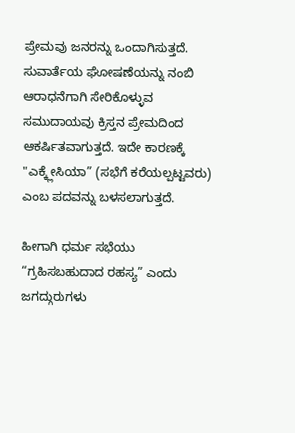ಪ್ರೇಮವು ಜನರನ್ನು ಒಂದಾಗಿಸುತ್ತದೆ. ಸುವಾರ್ತೆಯ ಘೋಷಣೆಯನ್ನು ನಂಬಿ ಆರಾಧನೆಗಾಗಿ ಸೇರಿಕೊಳ್ಳುವ ಸಮುದಾಯವು ಕ್ರಿಸ್ತನ ಪ್ರೇಮದಿಂದ ಆಕರ್ಷಿತವಾಗುತ್ತದೆ. ಇದೇ ಕಾರಣಕ್ಕೆ "ಎಕ್ಕ್ಲೇಸಿಯಾ” (ಸಭೆಗೆ ಕರೆಯಲ್ಪಟ್ಟವರು) ಎಂಬ ಪದವನ್ನು ಬಳಸಲಾಗುತ್ತದೆ.

ಹೀಗಾಗಿ ಧರ್ಮ ಸಭೆಯು‌ “ಗ್ರಹಿಸಬಹುದಾದ ರಹಸ್ಯ” ಎಂದು ಜಗದ್ಗುರುಗಳು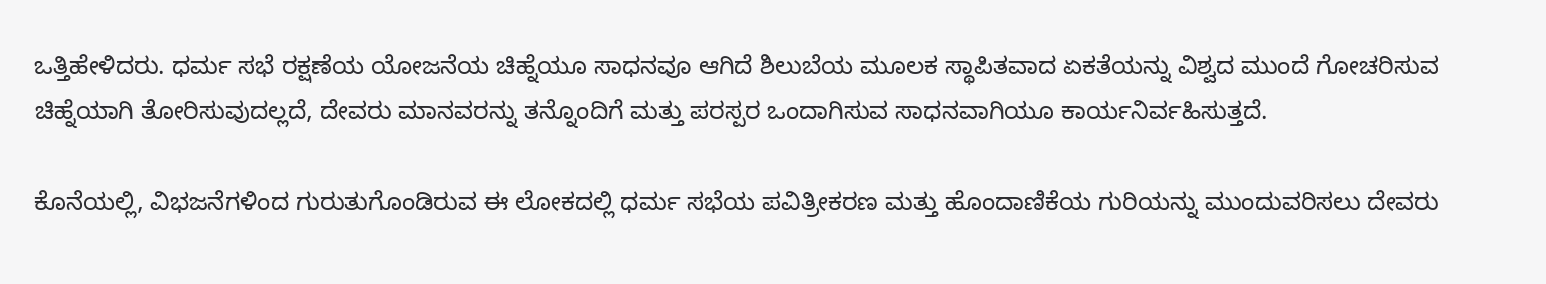ಒತ್ತಿಹೇಳಿದರು. ಧರ್ಮ ಸಭೆ ರಕ್ಷಣೆಯ ಯೋಜನೆಯ ಚಿಹ್ನೆಯೂ ಸಾಧನವೂ ಆಗಿದೆ ಶಿಲುಬೆಯ ಮೂಲಕ ಸ್ಥಾಪಿತವಾದ ಏಕತೆಯನ್ನು ವಿಶ್ವದ ಮುಂದೆ ಗೋಚರಿಸುವ ಚಿಹ್ನೆಯಾಗಿ ತೋರಿಸುವುದಲ್ಲದೆ, ದೇವರು ಮಾನವರನ್ನು ತನ್ನೊಂದಿಗೆ ಮತ್ತು ಪರಸ್ಪರ ಒಂದಾಗಿಸುವ ಸಾಧನವಾಗಿಯೂ ಕಾರ್ಯನಿರ್ವಹಿಸುತ್ತದೆ.

ಕೊನೆಯಲ್ಲಿ, ವಿಭಜನೆಗಳಿಂದ ಗುರುತುಗೊಂಡಿರುವ ಈ ಲೋಕದಲ್ಲಿ ಧರ್ಮ ಸಭೆಯ ಪವಿತ್ರೀಕರಣ ಮತ್ತು ಹೊಂದಾಣಿಕೆಯ ಗುರಿಯನ್ನು ಮುಂದುವರಿಸಲು ದೇವರು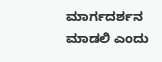ಮಾರ್ಗದರ್ಶನ ಮಾಡಲಿ ಎಂದು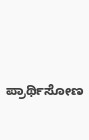ಪ್ರಾರ್ಥಿಸೋಣ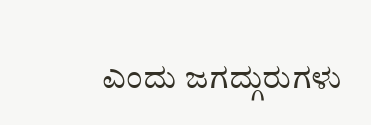ಎಂದು ಜಗದ್ಗುರುಗಳು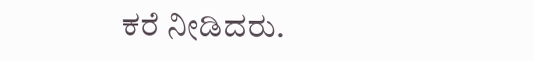ಕರೆ ನೀಡಿದರು.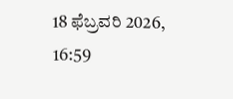18 ಫೆಬ್ರವರಿ 2026, 16:59